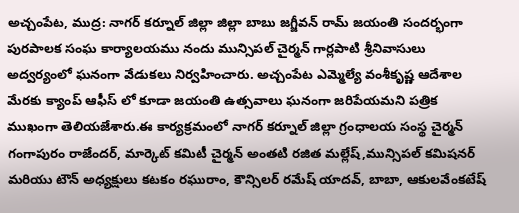అచ్చంపేట, ముద్ర: నాగర్ కర్నూల్ జిల్లా జిల్లా బాబు జగ్జీవన్ రామ్ జయంతి సందర్భంగా పురపాలక సంఘ కార్యాలయము నందు మున్సిపల్ చైర్మన్ గార్లపాటి శ్రీనివాసులు అద్వర్యంలో ఘనంగా వేడుకలు నిర్వహించారు. అచ్చంపేట ఎమ్మెల్యే వంశీకృష్ణ ఆదేశాల మేరకు క్యాంప్ ఆఫీస్ లో కూడా జయంతి ఉత్సవాలు ఘనంగా జరిపేయమని పత్రిక ముఖంగా తెలియజేశారు.ఈ కార్యక్రమంలో నాగర్ కర్నూల్ జిల్లా గ్రంధాలయ సంస్థ చైర్మన్ గంగాపురం రాజేందర్, మార్కెట్ కమిటీ చైర్మన్ అంతటి రజిత మల్లేష్,మున్సిపల్ కమిషనర్ మరియు టౌన్ అధ్యక్షులు కటకం రఘురాం, కౌన్సిలర్ రమేష్ యాదవ్, బాబా, ఆకులవేంకటేష్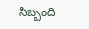సిబ్బంది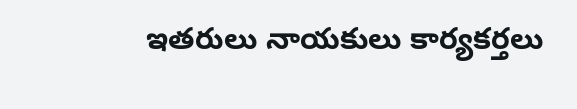ఇతరులు నాయకులు కార్యకర్తలు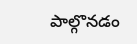పాల్గొనడం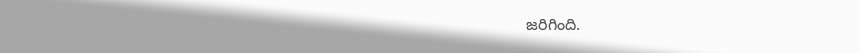జరిగింది.